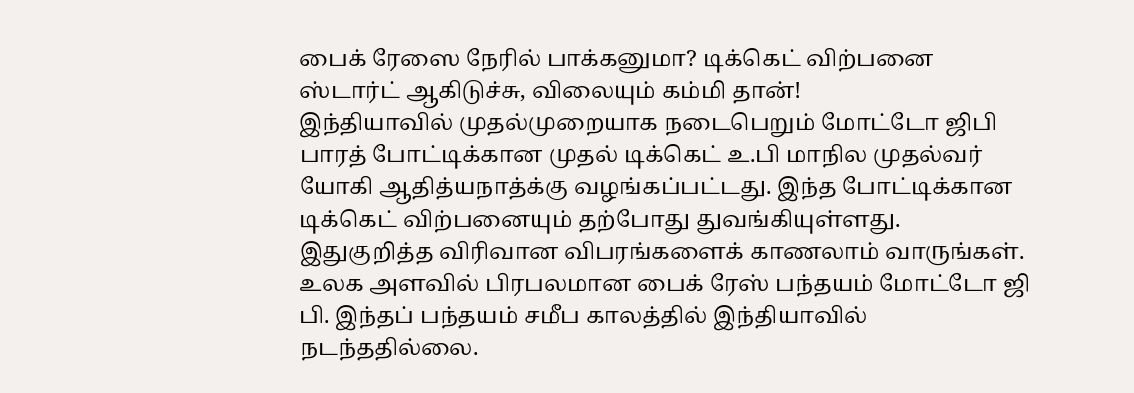பைக் ரேஸை நேரில் பாக்கனுமா? டிக்கெட் விற்பனை ஸ்டார்ட் ஆகிடுச்சு, விலையும் கம்மி தான்!
இந்தியாவில் முதல்முறையாக நடைபெறும் மோட்டோ ஜிபி பாரத் போட்டிக்கான முதல் டிக்கெட் உ.பி மாநில முதல்வர் யோகி ஆதித்யநாத்க்கு வழங்கப்பட்டது. இந்த போட்டிக்கான டிக்கெட் விற்பனையும் தற்போது துவங்கியுள்ளது. இதுகுறித்த விரிவான விபரங்களைக் காணலாம் வாருங்கள்.
உலக அளவில் பிரபலமான பைக் ரேஸ் பந்தயம் மோட்டோ ஜி பி. இந்தப் பந்தயம் சமீப காலத்தில் இந்தியாவில் நடந்ததில்லை.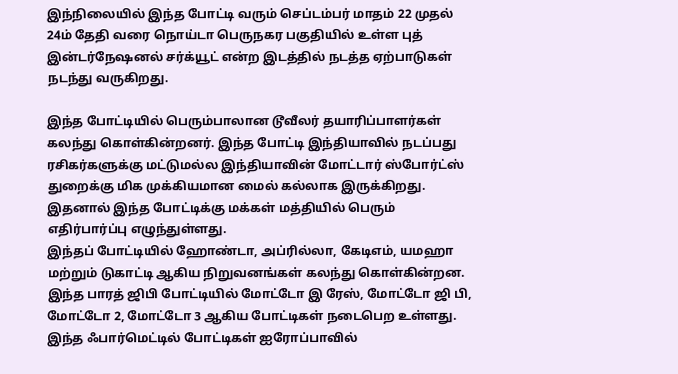இந்நிலையில் இந்த போட்டி வரும் செப்டம்பர் மாதம் 22 முதல் 24ம் தேதி வரை நொய்டா பெருநகர பகுதியில் உள்ள புத் இன்டர்நேஷனல் சர்க்யூட் என்ற இடத்தில் நடத்த ஏற்பாடுகள் நடந்து வருகிறது.

இந்த போட்டியில் பெரும்பாலான டூவீலர் தயாரிப்பாளர்கள் கலந்து கொள்கின்றனர். இந்த போட்டி இந்தியாவில் நடப்பது ரசிகர்களுக்கு மட்டுமல்ல இந்தியாவின் மோட்டார் ஸ்போர்ட்ஸ் துறைக்கு மிக முக்கியமான மைல் கல்லாக இருக்கிறது. இதனால் இந்த போட்டிக்கு மக்கள் மத்தியில் பெரும் எதிர்பார்ப்பு எழுந்துள்ளது.
இந்தப் போட்டியில் ஹோண்டா, அப்ரில்லா, கேடிஎம், யமஹா மற்றும் டுகாட்டி ஆகிய நிறுவனங்கள் கலந்து கொள்கின்றன. இந்த பாரத் ஜிபி போட்டியில் மோட்டோ இ ரேஸ், மோட்டோ ஜி பி, மோட்டோ 2, மோட்டோ 3 ஆகிய போட்டிகள் நடைபெற உள்ளது. இந்த ஃபார்மெட்டில் போட்டிகள் ஐரோப்பாவில்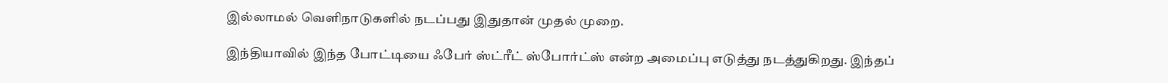இல்லாமல் வெளிநாடுகளில் நடப்பது இதுதான் முதல் முறை.

இந்தியாவில் இந்த போட்டியை ஃபேர் ஸ்ட்ரீட் ஸ்போர்ட்ஸ் என்ற அமைப்பு எடுத்து நடத்துகிறது. இந்தப்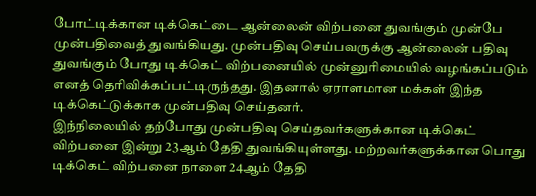போட்டிக்கான டிக்கெட்டை ஆன்லைன் விற்பனை துவங்கும் முன்பே முன்பதிவைத் துவங்கியது. முன்பதிவு செய்பவருக்கு ஆன்லைன் பதிவு துவங்கும் போது டிக்கெட் விற்பனையில் முன்னுரிமையில் வழங்கப்படும் எனத் தெரிவிக்கப்பட்டிருந்தது. இதனால் ஏராளமான மக்கள் இந்த டிக்கெட்டுக்காக முன்பதிவு செய்தனர்.
இந்நிலையில் தற்போது முன்பதிவு செய்தவர்களுக்கான டிக்கெட் விற்பனை இன்று 23ஆம் தேதி துவங்கியுள்ளது. மற்றவர்களுக்கான பொது டிக்கெட் விற்பனை நாளை 24ஆம் தேதி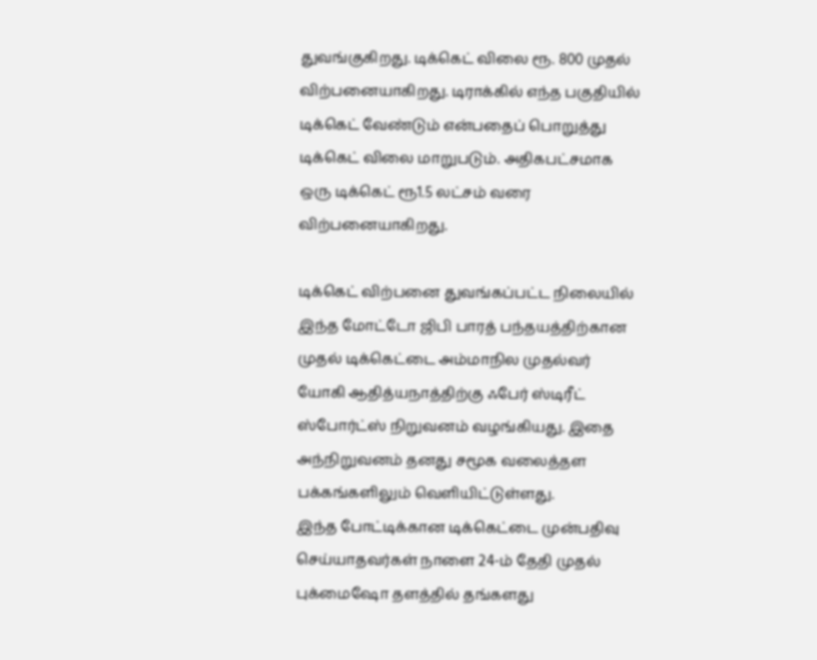துவங்குகிறது. டிக்கெட் விலை ரூ. 800 முதல் விற்பனையாகிறது. டிராக்கில் எந்த பகுதியில் டிக்கெட் வேண்டும் என்பதைப் பொறுத்து டிக்கெட் விலை மாறுபடும். அதிகபட்சமாக ஒரு டிக்கெட் ரூ1.5 லட்சம் வரை விற்பனையாகிறது.

டிக்கெட் விற்பனை துவங்கப்பட்ட நிலையில் இந்த மோட்டோ ஜிபி பாரத் பந்தயத்திற்கான முதல் டிக்கெட்டை அம்மாநில முதல்வர் யோகி ஆதித்யநாத்திற்கு ஃபேர் ஸ்டிரீட் ஸ்போர்ட்ஸ் நிறுவனம் வழங்கியது. இதை அந்நிறுவனம் தனது சமூக வலைத்தள பக்கங்களிலும் வெளியிட்டுள்ளது.
இந்த போட்டிக்கான டிக்கெட்டை முன்பதிவு செய்யாதவர்கள் நாளை 24-ம் தேதி முதல் புக்மைஷோ தளத்தில் தங்களது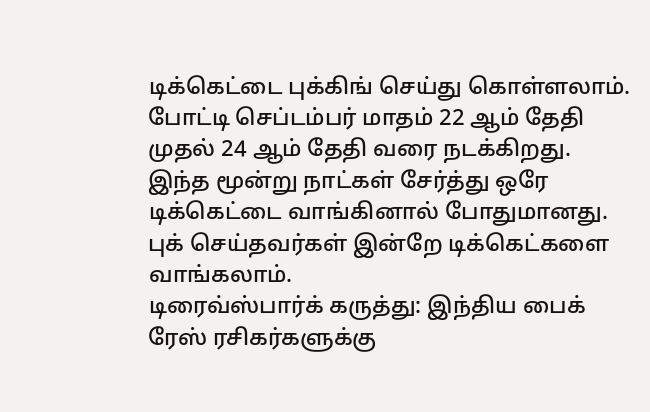டிக்கெட்டை புக்கிங் செய்து கொள்ளலாம். போட்டி செப்டம்பர் மாதம் 22 ஆம் தேதி முதல் 24 ஆம் தேதி வரை நடக்கிறது. இந்த மூன்று நாட்கள் சேர்த்து ஒரே டிக்கெட்டை வாங்கினால் போதுமானது. புக் செய்தவர்கள் இன்றே டிக்கெட்களை வாங்கலாம்.
டிரைவ்ஸ்பார்க் கருத்து: இந்திய பைக் ரேஸ் ரசிகர்களுக்கு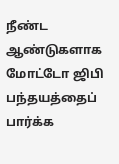நீண்ட ஆண்டுகளாக மோட்டோ ஜிபி பந்தயத்தைப் பார்க்க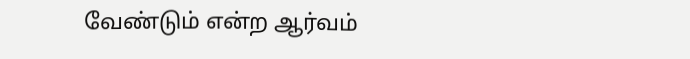வேண்டும் என்ற ஆர்வம்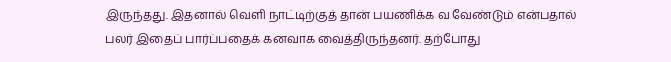இருந்தது. இதனால் வெளி நாட்டிற்குத் தான் பயணிக்க வ வேண்டும் என்பதால் பலர் இதைப் பார்ப்பதைக் கனவாக வைத்திருந்தனர். தற்போது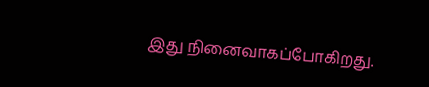இது நினைவாகப்போகிறது.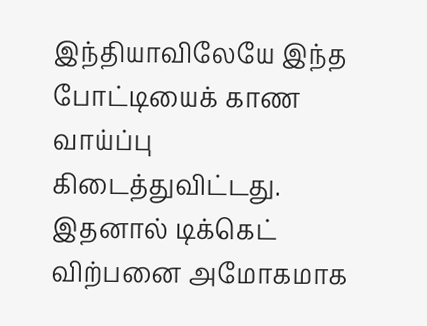இந்தியாவிலேயே இந்த போட்டியைக் காண வாய்ப்பு கிடைத்துவிட்டது. இதனால் டிக்கெட் விற்பனை அமோகமாக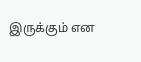இருக்கும் என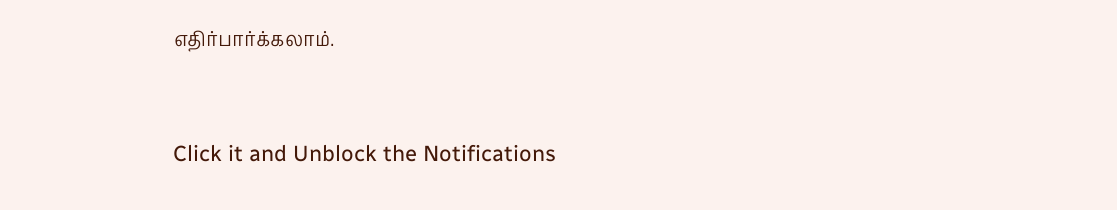எதிர்பார்க்கலாம்.


Click it and Unblock the Notifications